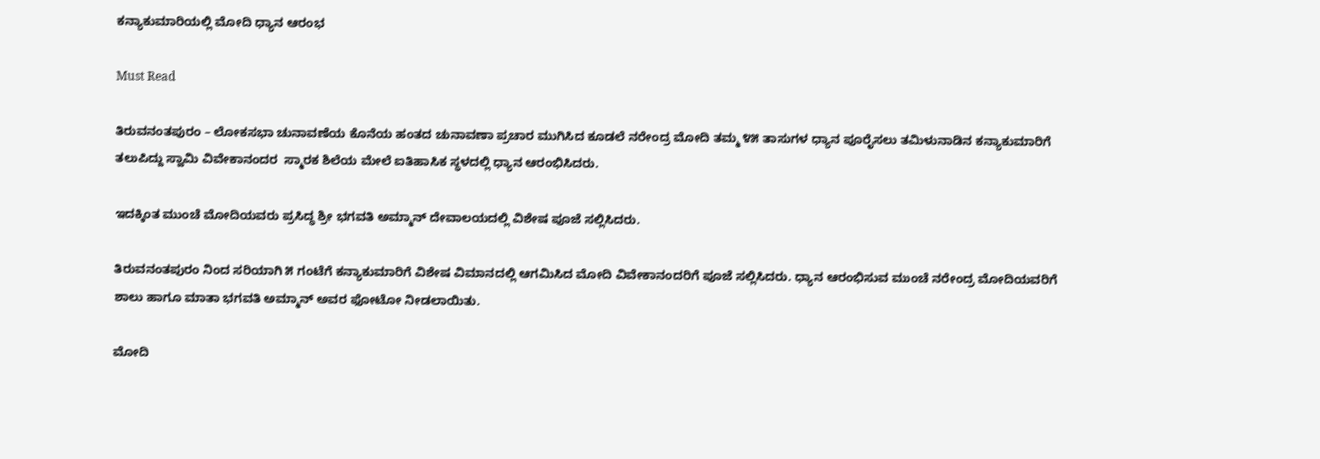ಕನ್ಯಾಕುಮಾರಿಯಲ್ಲಿ ಮೋದಿ ಧ್ಯಾನ ಆರಂಭ

Must Read

ತಿರುವನಂತಪುರಂ – ಲೋಕಸಭಾ ಚುನಾವಣೆಯ ಕೊನೆಯ ಹಂತದ ಚುನಾವಣಾ ಪ್ರಚಾರ ಮುಗಿಸಿದ ಕೂಡಲೆ ನರೇಂದ್ರ ಮೋದಿ ತಮ್ಮ ೪೫ ತಾಸುಗಳ ಧ್ಯಾನ ಪೂರೈಸಲು ತಮಿಳುನಾಡಿನ ಕನ್ಯಾಕುಮಾರಿಗೆ ತಲುಪಿದ್ದು ಸ್ವಾಮಿ ವಿವೇಕಾನಂದರ  ಸ್ಮಾರಕ ಶಿಲೆಯ ಮೇಲೆ ಐತಿಹಾಸಿಕ ಸ್ಥಳದಲ್ಲಿ ಧ್ಯಾನ ಆರಂಭಿಸಿದರು.

ಇದಕ್ಕಿಂತ ಮುಂಚೆ ಮೋದಿಯವರು ಪ್ರಸಿದ್ಧ ಶ್ರೀ ಭಗವತಿ ಅಮ್ಮಾನ್ ದೇವಾಲಯದಲ್ಲಿ ವಿಶೇಷ ಪೂಜೆ ಸಲ್ಲಿಸಿದರು.

ತಿರುವನಂತಪುರಂ ನಿಂದ ಸರಿಯಾಗಿ ೫ ಗಂಟೆಗೆ ಕನ್ಯಾಕುಮಾರಿಗೆ ವಿಶೇಷ ವಿಮಾನದಲ್ಲಿ ಆಗಮಿಸಿದ ಮೋದಿ ವಿವೇಕಾನಂದರಿಗೆ ಪೂಜೆ ಸಲ್ಲಿಸಿದರು. ಧ್ಯಾನ ಆರಂಭಿಸುವ ಮುಂಚೆ ನರೇಂದ್ರ ಮೋದಿಯವರಿಗೆ ಶಾಲು ಹಾಗೂ ಮಾತಾ ಭಗವತಿ ಅಮ್ಮಾನ್ ಅವರ ಫೋಟೋ ನೀಡಲಾಯಿತು.

ಮೋದಿ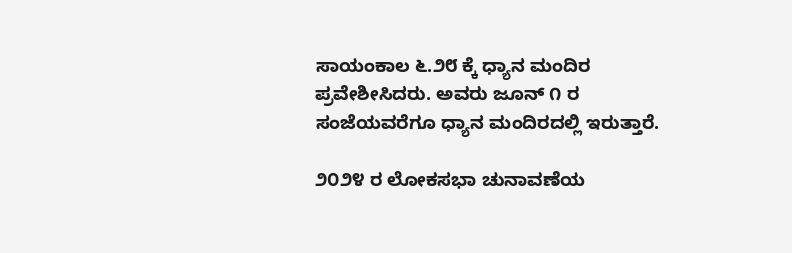ಸಾಯಂಕಾಲ ೬.೨೮ ಕ್ಕೆ ಧ್ಯಾನ ಮಂದಿರ ಪ್ರವೇಶೀಸಿದರು. ಅವರು ಜೂನ್ ೧ ರ ಸಂಜೆಯವರೆಗೂ ಧ್ಯಾನ ಮಂದಿರದಲ್ಲಿ ಇರುತ್ತಾರೆ.

೨೦೨೪ ರ ಲೋಕಸಭಾ ಚುನಾವಣೆಯ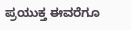ಪ್ರಯುಕ್ತ ಈವರೆಗೂ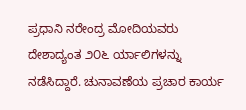ಪ್ರಧಾನಿ ನರೇಂದ್ರ ಮೋದಿಯವರು ದೇಶಾದ್ಯಂತ ೨೦೬ ರ್ಯಾಲಿಗಳನ್ನು ನಡೆಸಿದ್ದಾರೆ. ಚುನಾವಣೆಯ ಪ್ರಚಾರ ಕಾರ್ಯ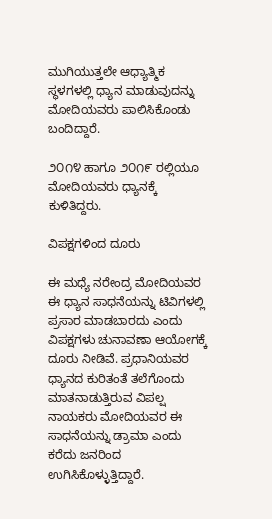ಮುಗಿಯುತ್ತಲೇ ಆಧ್ಯಾತ್ಮಿಕ ಸ್ಥಳಗಳಲ್ಲಿ ಧ್ಯಾನ ಮಾಡುವುದನ್ನು ಮೋದಿಯವರು ಪಾಲಿಸಿಕೊಂಡು ಬಂದಿದ್ದಾರೆ.

೨೦೧೪ ಹಾಗೂ ೨೦೧೯ ರಲ್ಲಿಯೂ ಮೋದಿಯವರು ಧ್ಯಾನಕ್ಕೆ ಕುಳಿತಿದ್ದರು.

ವಿಪಕ್ಷಗಳಿಂದ ದೂರು

ಈ ಮಧ್ಯೆ ನರೇಂದ್ರ ಮೋದಿಯವರ ಈ ಧ್ಯಾನ ಸಾಧನೆಯನ್ನು ಟಿವಿಗಳಲ್ಲಿ ಪ್ರಸಾರ ಮಾಡಬಾರದು ಎಂದು ವಿಪಕ್ಷಗಳು ಚುನಾವಣಾ ಆಯೋಗಕ್ಕೆ ದೂರು ನೀಡಿವೆ. ಪ್ರಧಾನಿಯವರ ಧ್ಯಾನದ ಕುರಿತಂತೆ ತಲೆಗೊಂದು ಮಾತನಾಡುತ್ತಿರುವ ವಿಪಲ್ಷ ನಾಯಕರು ಮೋದಿಯವರ ಈ ಸಾಧನೆಯನ್ನು ಡ್ರಾಮಾ ಎಂದು ಕರೆದು ಜನರಿಂದ ಉಗಿಸಿಕೊಳ್ಳುತ್ತಿದ್ದಾರೆ.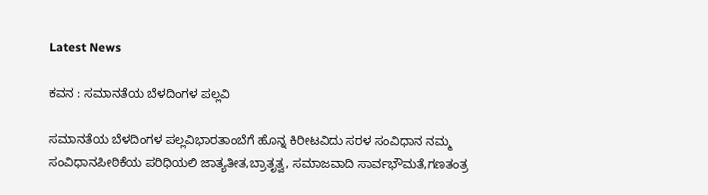Latest News

ಕವನ : ಸಮಾನತೆಯ ಬೆಳದಿಂಗಳ ಪಲ್ಲವಿ

ಸಮಾನತೆಯ ಬೆಳದಿಂಗಳ ಪಲ್ಲವಿಭಾರತಾಂಬೆಗೆ ಹೊನ್ನ ಕಿರೀಟವಿದು ಸರಳ ಸಂವಿಧಾನ ನಮ್ಮ ಸಂವಿಧಾನಪೀಠಿಕೆಯ ಪರಿಧಿಯಲಿ ಜಾತ್ಯತೀತ,ಬ್ರಾತೃತ್ವ, ಸಮಾಜವಾದಿ ಸಾರ್ವಭೌಮತೆ,ಗಣತಂತ್ರ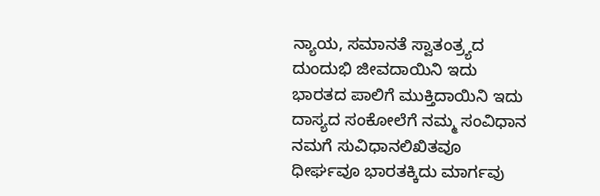ನ್ಯಾಯ, ಸಮಾನತೆ ಸ್ವಾತಂತ್ರ್ಯದ ದುಂದುಭಿ ಜೀವದಾಯಿನಿ ಇದು ಭಾರತದ ಪಾಲಿಗೆ ಮುಕ್ತಿದಾಯಿನಿ ಇದು ದಾಸ್ಯದ ಸಂಕೋಲೆಗೆ ನಮ್ಮ ಸಂವಿಧಾನ ನಮಗೆ ಸುವಿಧಾನಲಿಖಿತವೂ ಧೀರ್ಘವೂ ಭಾರತಕ್ಕಿದು ಮಾರ್ಗವು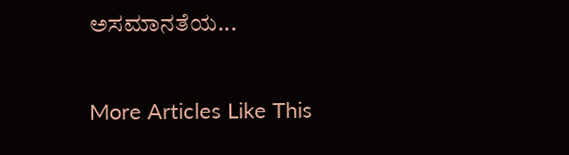ಅಸಮಾನತೆಯ...

More Articles Like This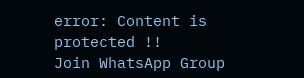error: Content is protected !!
Join WhatsApp Group